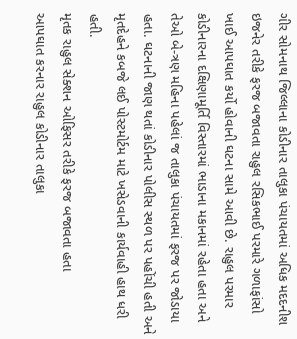ગીર સોમનાથ જિલ્લાના કોડીનાર તાલુકા પંચાયતમાં અધિક મદદનીશ ઇજનેર તરીકે ફરજ બજાવતા રાહુલ રસિકભાઈ પરમારે ગળાફાંસો ખાઈ આપઘાત કર્યો હોવાની ઘટના સામે આવી છે. રાહુલ પરમાર કોડીનારના દક્ષિણામૂર્તિ વિસ્તારમાં ભાડાના મકાનમાં રહેતા હતા અને તેઓ બે-ત્રણ મહિના પહેલાં જ તાલુકા પંચાયતમાં ફરજ પર જોડાયા હતા. ઘટનાની જાણ થતાં કોડીનાર પોલીસ સ્થળ પર પહોંચી હતી અને મૃતદેહને કબજે લઈ પોસ્ટમોર્ટમ માટે ખસેડવાની કાર્યવાહી હાથ ધરી હતી.
મૃતક રાહુલ સેક્શન ઓફિસર તરીકે ફરજ બજાવતા હતા
આપઘાત કરનાર રાહુલ કોડીનાર તાલુકા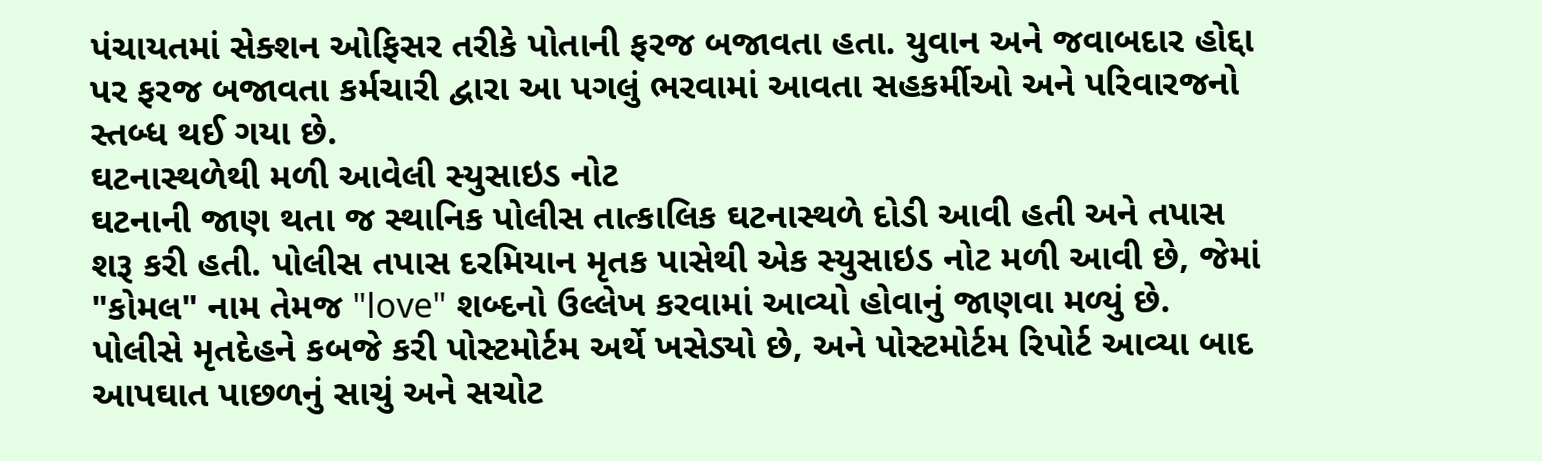પંચાયતમાં સેક્શન ઓફિસર તરીકે પોતાની ફરજ બજાવતા હતા. યુવાન અને જવાબદાર હોદ્દા પર ફરજ બજાવતા કર્મચારી દ્વારા આ પગલું ભરવામાં આવતા સહકર્મીઓ અને પરિવારજનો સ્તબ્ધ થઈ ગયા છે.
ઘટનાસ્થળેથી મળી આવેલી સ્યુસાઇડ નોટ
ઘટનાની જાણ થતા જ સ્થાનિક પોલીસ તાત્કાલિક ઘટનાસ્થળે દોડી આવી હતી અને તપાસ શરૂ કરી હતી. પોલીસ તપાસ દરમિયાન મૃતક પાસેથી એક સ્યુસાઇડ નોટ મળી આવી છે, જેમાં "કોમલ" નામ તેમજ "love" શબ્દનો ઉલ્લેખ કરવામાં આવ્યો હોવાનું જાણવા મળ્યું છે. પોલીસે મૃતદેહને કબજે કરી પોસ્ટમોર્ટમ અર્થે ખસેડ્યો છે, અને પોસ્ટમોર્ટમ રિપોર્ટ આવ્યા બાદ આપઘાત પાછળનું સાચું અને સચોટ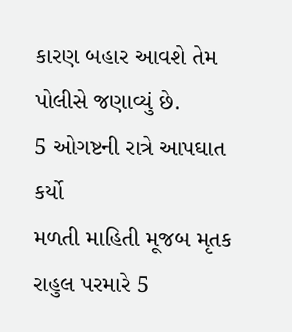કારણ બહાર આવશે તેમ પોલીસે જણાવ્યું છે.
5 ઓગષ્ટની રાત્રે આપઘાત કર્યો
મળતી માહિતી મૂજબ મૃતક રાહુલ પરમારે 5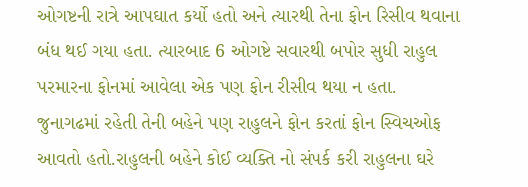ઓગષ્ટની રાત્રે આપઘાત કર્યો હતો અને ત્યારથી તેના ફોન રિસીવ થવાના બંધ થઈ ગયા હતા. ત્યારબાદ 6 ઓગષ્ટે સવારથી બપોર સુધી રાહુલ પરમારના ફોનમાં આવેલા એક પણ ફોન રીસીવ થયા ન હતા. જુનાગઢમાં રહેતી તેની બહેને પણ રાહુલને ફોન કરતાં ફોન સ્વિચઓફ આવતો હતો.રાહુલની બહેને કોઈ વ્યક્તિ નો સંપર્ક કરી રાહુલના ઘરે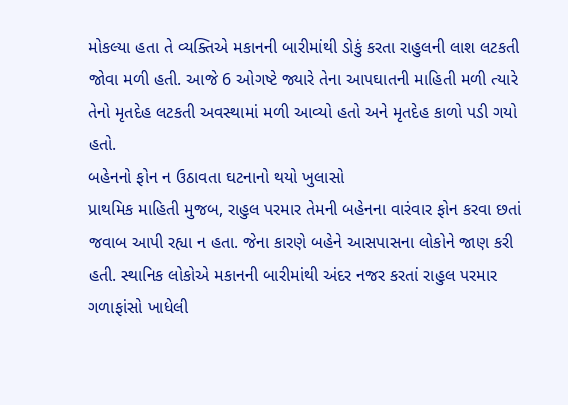મોકલ્યા હતા તે વ્યક્તિએ મકાનની બારીમાંથી ડોકું કરતા રાહુલની લાશ લટકતી જોવા મળી હતી. આજે 6 ઓગષ્ટે જ્યારે તેના આપઘાતની માહિતી મળી ત્યારે તેનો મૃતદેહ લટકતી અવસ્થામાં મળી આવ્યો હતો અને મૃતદેહ કાળો પડી ગયો હતો.
બહેનનો ફોન ન ઉઠાવતા ઘટનાનો થયો ખુલાસો
પ્રાથમિક માહિતી મુજબ, રાહુલ પરમાર તેમની બહેનના વારંવાર ફોન કરવા છતાં જવાબ આપી રહ્યા ન હતા. જેના કારણે બહેને આસપાસના લોકોને જાણ કરી હતી. સ્થાનિક લોકોએ મકાનની બારીમાંથી અંદર નજર કરતાં રાહુલ પરમાર ગળાફાંસો ખાધેલી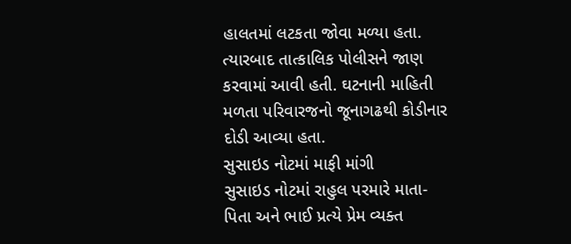હાલતમાં લટકતા જોવા મળ્યા હતા. ત્યારબાદ તાત્કાલિક પોલીસને જાણ કરવામાં આવી હતી. ઘટનાની માહિતી મળતા પરિવારજનો જૂનાગઢથી કોડીનાર દોડી આવ્યા હતા.
સુસાઇડ નોટમાં માફી માંગી
સુસાઇડ નોટમાં રાહુલ પરમારે માતા-પિતા અને ભાઈ પ્રત્યે પ્રેમ વ્યક્ત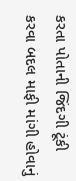કરતા પોતાની જિંદગી ટૂંકી કરવા બદલ માફી માંગી હોવાનું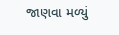જાણવા મળ્યું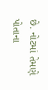છે. નોટમાં તેમણે પોતાના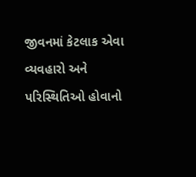જીવનમાં કેટલાક એવા વ્યવહારો અને પરિસ્થિતિઓ હોવાનો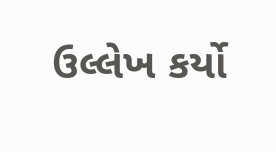ઉલ્લેખ કર્યો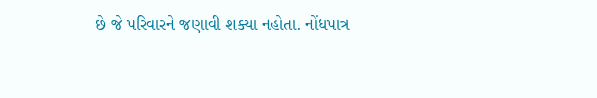છે જે પરિવારને જણાવી શક્યા નહોતા. નોંધપાત્ર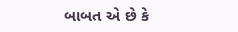બાબત એ છે કે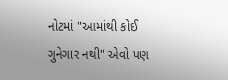નોટમાં "આમાંથી કોઈ ગુનેગાર નથી" એવો પણ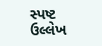સ્પષ્ટ ઉલ્લેખ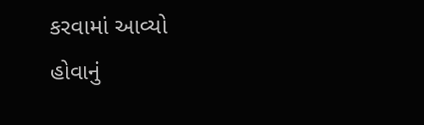કરવામાં આવ્યો હોવાનું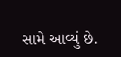સામે આવ્યું છે.